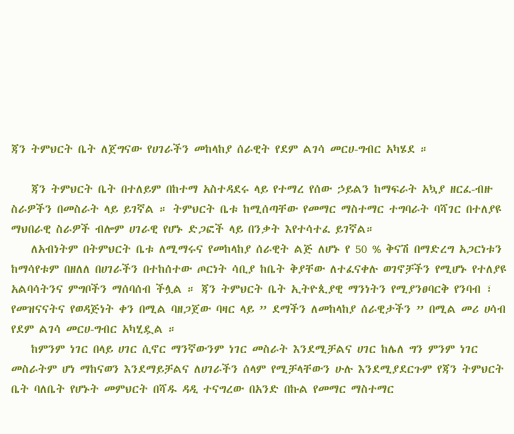ጃን ትምህርት ቤት ለጀግናው የሀገራችን መከላከያ ሰራዊት የደም ልገሳ መርሀ-ግብር አካሄደ ።

    ጃን ትምህርት ቤት በተለይም በከተማ አስተዳደሩ ላይ የተማረ የሰው ኃይልን ከማፍራት አኳያ ዘርፈ-ብዙ ስራዎችን በመስራት ላይ ይገኛል ። ትምህርት ቤቱ ከሚሰጣቸው የመማር ማስተማር ተግባራት ባሻገር በተለያዩ ማህበራዊ ስራዎች ብሎም ሀገራዊ የሆኑ ድጋፎች ላይ በንቃት እየተሳተፈ ይገኛል።
    ለአብነትም በትምህርት ቤቱ ለሚማሩና የመከላከያ ሰራዊት ልጅ ለሆኑ የ 50 % ቅናሽ በማድረግ አጋርነቱን ከማሳየቱም በዘለለ በሀገራችን በተከሰተው ጦርነት ሳቢያ ከቤት ቅያቸው ለተፈናቀሉ ወገኖቻችን የሚሆኑ የተለያዩ አልባሳትንና ምግቦችን ማሰባሰብ ችሏል ። ጃን ትምህርት ቤት ኢትዮጲያዊ ማንነትን የሚያንፀባርቅ የንባብ ፣ የመዝናናትና የወዳጅነት ቀን በሚል ባዘጋጀው ባዛር ላይ ” ደማችን ለመከላከያ ሰራዊታችን ” በሚል መሪ ሀሳብ የደም ልገሳ መርሀ-ግብር አካሂዷል ።
    ከምንም ነገር በላይ ሀገር ሲኖር ማንኛውንም ነገር መስራት እንደሚቻልና ሀገር ከሌለ ግን ምንም ነገር መስራትም ሆነ ማከናወን እንደማይቻልና ለሀገራችን ሰላም የሚቻላቸውን ሁሉ እንደሚያደርጉም የጃን ትምህርት ቤት ባለቤት የሆኑት መምህርት በሻዱ ዳዲ ተናግረው በአንድ በኩል የመማር ማስተማር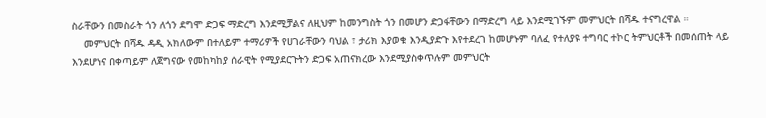ስራቸውን በመስራት ጎን ለጎን ደግሞ ድጋፍ ማድረግ እንደሚቻልና ለዚህም ከመንግስት ጎን በመሆን ድጋፋቸውን በማድረግ ላይ እንደሚገኙም መምህርት በሻዱ ተናግረዋል ።
    መምህርት በሻዱ ዳዲ አክለውም በተለይም ተማሪዎች የሀገራቸውን ባህል ፣ ታሪክ እያወቁ እንዲያድጉ እየተደረገ ከመሆኑም ባለፈ የተለያዩ ተግባር ተኮር ትምህርቶች በመሰጠት ላይ እንደሆነና በቀጣይም ለጀግናው የመከካከያ ሰራዊት የሚያደርጉትን ድጋፍ አጠናክረው እንደሚያስቀጥሉም መምህርት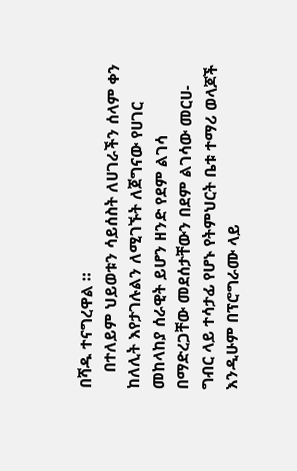በሻዱ ተናግረዋል ።
    በተለይም ህይወቱን ሳይሰስት ለሀገራችን ሰላም ቀን ከለሊት እየታገሉልን ለሚገኙት ለጀግናው የሀገር መከላከያ ሰራዊት ይሆን ዘንድ የደም ልገሳ በማድረጋቸው መደሰታቸውን በደም ልገሳው መርሀ-ግብር ላይ ተሳታፊ የሆኑ የትምህርት ቤቱ ተማሪ ወላጆች እንዲሁም በፕሮግራሙ ላይ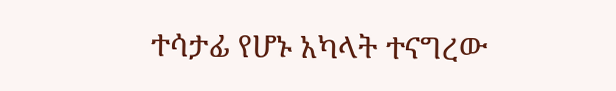ተሳታፊ የሆኑ አካላት ተናግረው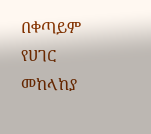በቀጣይም የሀገር መከላከያ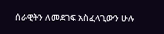ሰራዊትን ለመደገፍ አስፈላጊውን ሁሉ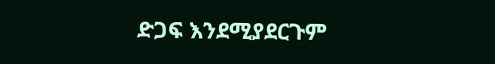ድጋፍ እንደሚያደርጉም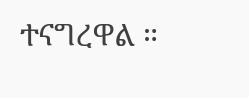ተናግረዋል ።